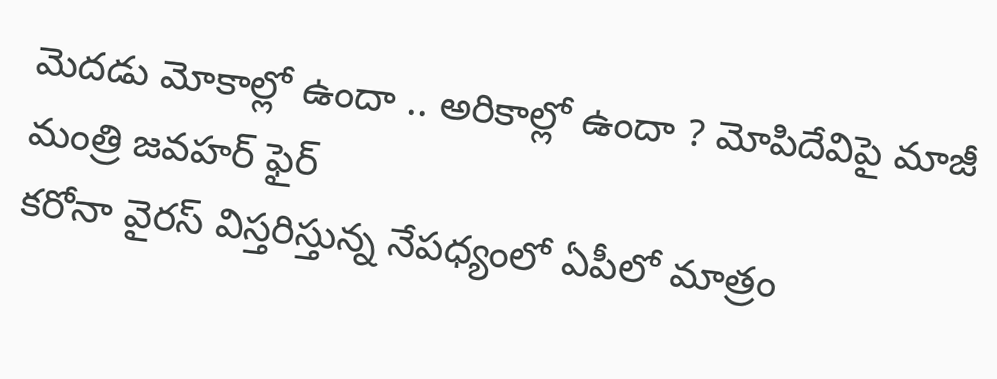మెదడు మోకాల్లో ఉందా .. అరికాల్లో ఉందా ? మోపిదేవిపై మాజీ మంత్రి జవహర్ ఫైర్
కరోనా వైరస్ విస్తరిస్తున్న నేపధ్యంలో ఏపీలో మాత్రం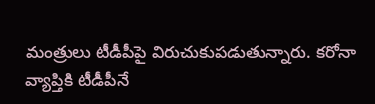మంత్రులు టీడీపీపై విరుచుకుపడుతున్నారు. కరోనా వ్యాప్తికి టీడీపీనే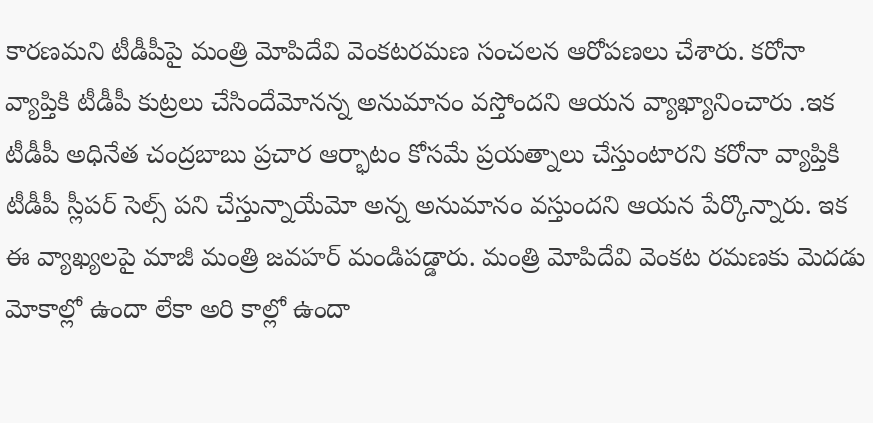కారణమని టీడీపీపై మంత్రి మోపిదేవి వెంకటరమణ సంచలన ఆరోపణలు చేశారు. కరోనా వ్యాప్తికి టీడీపీ కుట్రలు చేసిందేమోనన్న అనుమానం వస్తోందని ఆయన వ్యాఖ్యానించారు .ఇక టీడీపీ అధినేత చంద్రబాబు ప్రచార ఆర్భాటం కోసమే ప్రయత్నాలు చేస్తుంటారని కరోనా వ్యాప్తికి టీడీపీ స్లీపర్ సెల్స్ పని చేస్తున్నాయేమో అన్న అనుమానం వస్తుందని ఆయన పేర్కొన్నారు. ఇక ఈ వ్యాఖ్యలపై మాజీ మంత్రి జవహర్ మండిపడ్డారు. మంత్రి మోపిదేవి వెంకట రమణకు మెదడు మోకాల్లో ఉందా లేకా అరి కాల్లో ఉందా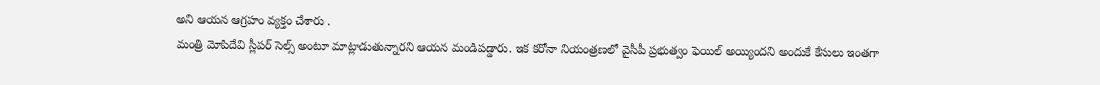అని ఆయన ఆగ్రహం వ్యక్తం చేశారు .
మంత్రి మోపిదేవి స్లీపర్ సెల్స్ అంటూ మాట్లాడుతున్నారని ఆయన మండిపడ్డారు. ఇక కరోనా నియంత్రణలో వైసీపీ ప్రభుత్వం ఫెయిల్ అయ్యిందని అందుకే కేసులు ఇంతగా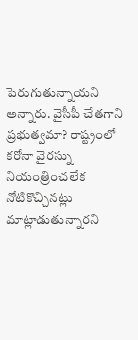పెరుగుతున్నాయని అన్నారు. వైసీపీ చేతగాని ప్రభుత్వమా? రాష్ట్రంలో కరోనా వైరస్ను నియంత్రించలేక నోటికొచ్చినట్లు మాట్లాడుతున్నారని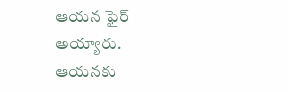ఆయన ఫైర్ అయ్యారు. ఆయనకు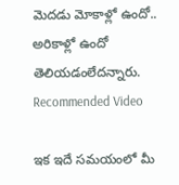మెదడు మోకాళ్లో ఉందో.. అరికాళ్లో ఉందో తెలియడంలేదన్నారు.
Recommended Video

ఇక ఇదే సమయంలో మీ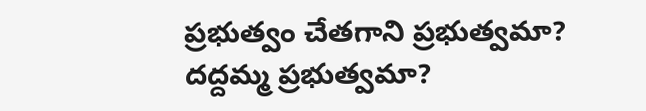ప్రభుత్వం చేతగాని ప్రభుత్వమా? దద్దమ్మ ప్రభుత్వమా?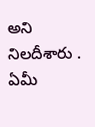అని నిలదీశారు . ఏమీ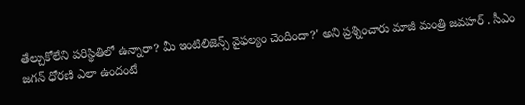తేల్చుకోలేని పరిస్థితిలో ఉన్నారా? మీ ఇంటిలిజెన్స్ వైఫల్యం చెందిందా?' అని ప్రశ్నించారు మాజీ మంత్రి జవహర్ . సీఎం జగన్ ధోరణి ఎలా ఉందంటే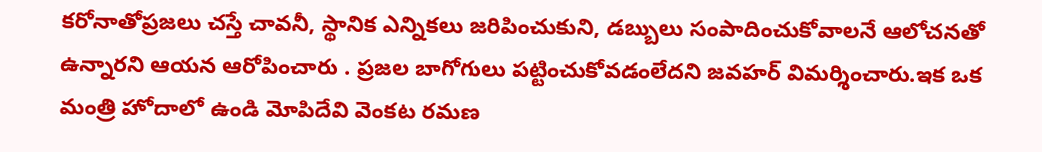కరోనాతోప్రజలు చస్తే చావనీ, స్థానిక ఎన్నికలు జరిపించుకుని, డబ్బులు సంపాదించుకోవాలనే ఆలోచనతో ఉన్నారని ఆయన ఆరోపించారు . ప్రజల బాగోగులు పట్టించుకోవడంలేదని జవహర్ విమర్శించారు.ఇక ఒక మంత్రి హోదాలో ఉండి మోపిదేవి వెంకట రమణ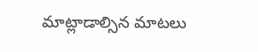మాట్లాడాల్సిన మాటలు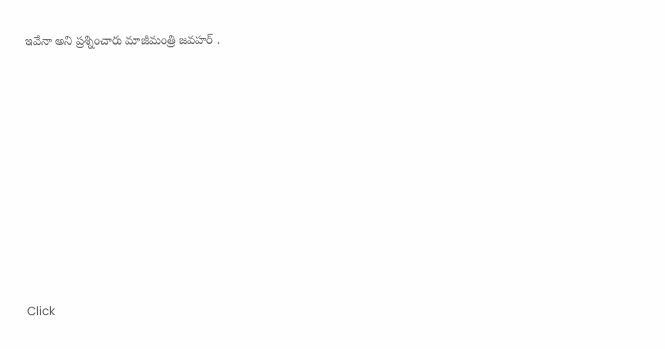ఇవేనా అని ప్రశ్నించారు మాజీమంత్రి జవహర్ .












Click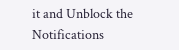it and Unblock the Notifications